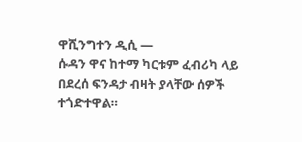ዋሺንግተን ዲሲ —
ሱዳን ዋና ከተማ ካርቱም ፈብሪካ ላይ በደረሰ ፍንዳታ ብዛት ያላቸው ሰዎች ተጎድተዋል።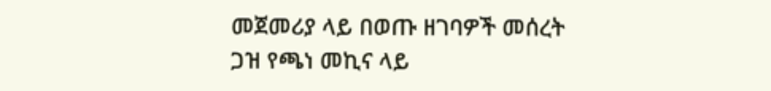መጀመሪያ ላይ በወጡ ዘገባዎች መሰረት ጋዝ የጫነ መኪና ላይ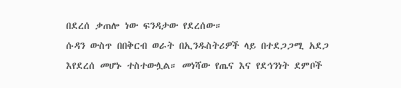በደረሰ ቃጠሎ ነው ፍንዳታው የደረሰው።
ሱዳን ውስጥ በበቅርብ ወራት በኢንዱስትሪዎች ላይ በተደጋጋሚ አደጋ እየደረሰ መሆኑ ተስተውሏል። መነሻው የጤና እና የደኅንነት ደምቦች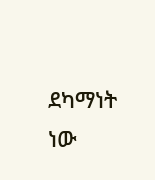ደካማነት ነው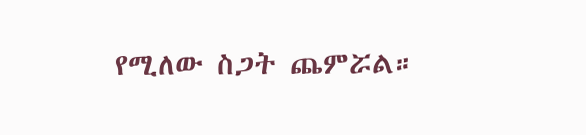የሚለው ስጋት ጨምሯል።